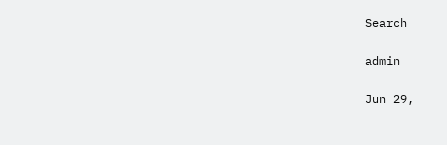Search

admin

Jun 29,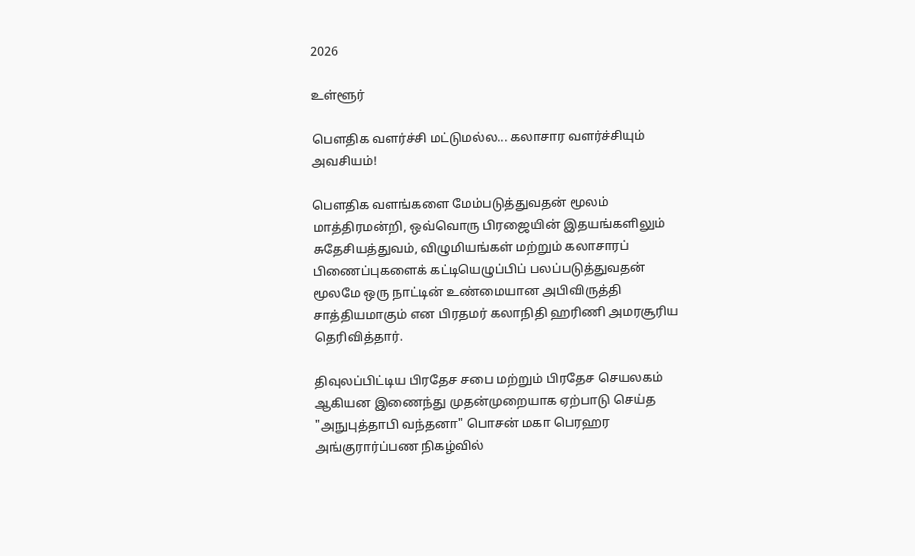2026

உள்ளூர்

பௌதிக வளர்ச்சி மட்டுமல்ல... கலாசார வளர்ச்சியும் அவசியம்!

பௌதிக வளங்களை மேம்படுத்துவதன் மூலம் மாத்திரமன்றி, ஒவ்வொரு பிரஜையின் இதயங்களிலும் சுதேசியத்துவம், விழுமியங்கள் மற்றும் கலாசாரப் பிணைப்புகளைக் கட்டியெழுப்பிப் பலப்படுத்துவதன் மூலமே ஒரு நாட்டின் உண்மையான அபிவிருத்தி சாத்தியமாகும் என பிரதமர் கலாநிதி ஹரிணி அமரசூரிய தெரிவித்தார்.

திவுலப்பிட்டிய பிரதேச சபை மற்றும் பிரதேச செயலகம் ஆகியன இணைந்து முதன்முறையாக ஏற்பாடு செய்த "அநுபுத்தாபி வந்தனா" பொசன் மகா பெரஹர அங்குரார்ப்பண நிகழ்வில்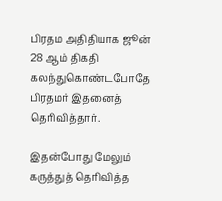பிரதம அதிதியாக ஜூன் 28 ஆம் திகதி கலந்துகொண்டபோதே பிரதமர் இதனைத் தெரிவித்தார்.

இதன்போது மேலும் கருத்துத் தெரிவித்த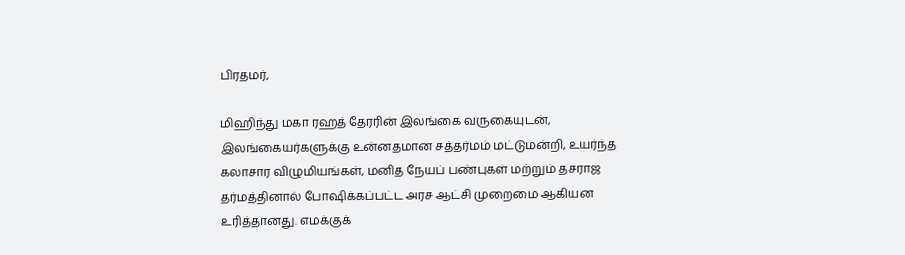பிரதமர்,

மிஹிந்து மகா ரஹத் தேரரின் இலங்கை வருகையுடன், இலங்கையர்களுக்கு உன்னதமான சத்தர்மம் மட்டுமன்றி, உயர்ந்த கலாசார விழுமியங்கள், மனித நேயப் பண்புகள் மற்றும் தசராஜ தர்மத்தினால் போஷிக்கப்பட்ட அரச ஆட்சி முறைமை ஆகியன உரித்தானது. எமக்குக்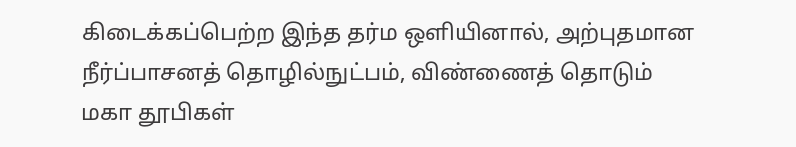கிடைக்கப்பெற்ற இந்த தர்ம ஒளியினால், அற்புதமான நீர்ப்பாசனத் தொழில்நுட்பம், விண்ணைத் தொடும் மகா தூபிகள்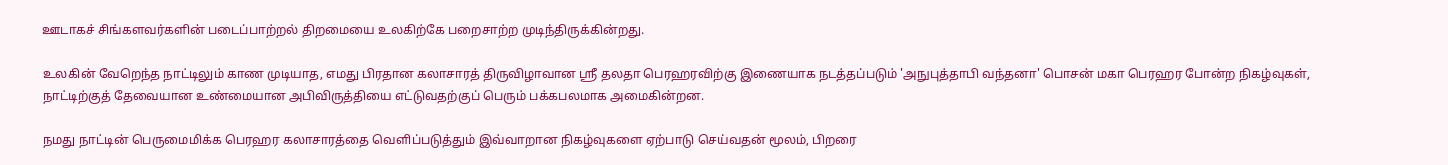ஊடாகச் சிங்களவர்களின் படைப்பாற்றல் திறமையை உலகிற்கே பறைசாற்ற முடிந்திருக்கின்றது.

உலகின் வேறெந்த நாட்டிலும் காண முடியாத, எமது பிரதான கலாசாரத் திருவிழாவான ஸ்ரீ தலதா பெரஹரவிற்கு இணையாக நடத்தப்படும் 'அநுபுத்தாபி வந்தனா' பொசன் மகா பெரஹர போன்ற நிகழ்வுகள், நாட்டிற்குத் தேவையான உண்மையான அபிவிருத்தியை எட்டுவதற்குப் பெரும் பக்கபலமாக அமைகின்றன.

நமது நாட்டின் பெருமைமிக்க பெரஹர கலாசாரத்தை வெளிப்படுத்தும் இவ்வாறான நிகழ்வுகளை ஏற்பாடு செய்வதன் மூலம், பிறரை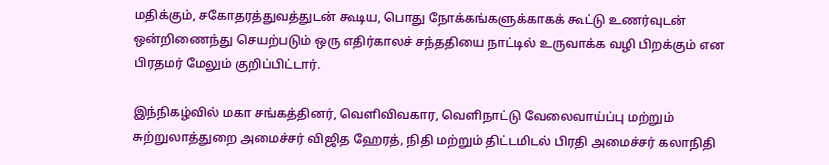மதிக்கும், சகோதரத்துவத்துடன் கூடிய, பொது நோக்கங்களுக்காகக் கூட்டு உணர்வுடன் ஒன்றிணைந்து செயற்படும் ஒரு எதிர்காலச் சந்ததியை நாட்டில் உருவாக்க வழி பிறக்கும் என பிரதமர் மேலும் குறிப்பிட்டார்.

இந்நிகழ்வில் மகா சங்கத்தினர், வெளிவிவகார, வெளிநாட்டு வேலைவாய்ப்பு மற்றும் சுற்றுலாத்துறை அமைச்சர் விஜித ஹேரத், நிதி மற்றும் திட்டமிடல் பிரதி அமைச்சர் கலாநிதி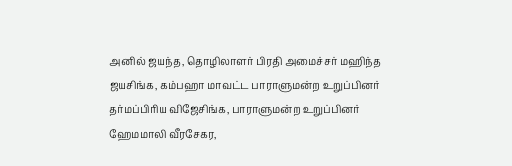அனில் ஜயந்த, தொழிலாளர் பிரதி அமைச்சர் மஹிந்த ஜயசிங்க, கம்பஹா மாவட்ட பாராளுமன்ற உறுப்பினர் தர்மப்பிரிய விஜேசிங்க, பாராளுமன்ற உறுப்பினர் ஹேமமாலி வீரசேகர,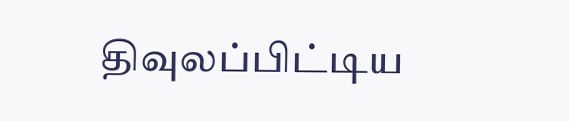திவுலப்பிட்டிய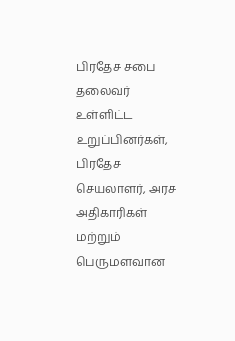பிரதேச சபை தலைவர் உள்ளிட்ட உறுப்பினர்கள், பிரதேச செயலாளர், அரச அதிகாரிகள் மற்றும் பெருமளவான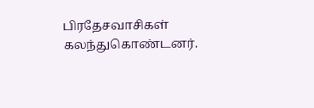பிரதேசவாசிகள் கலந்துகொண்டனர்.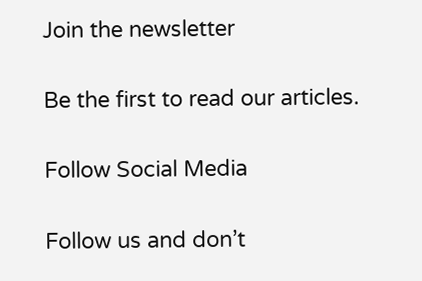Join the newsletter

Be the first to read our articles.

Follow Social Media

Follow us and don’t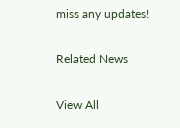miss any updates!

Related News

View All